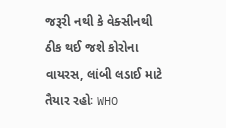જરૂરી નથી કે વેક્સીનથી ઠીક થઈ જશે કોરોના વાયરસ, લાંબી લડાઈ માટે તૈયાર રહોઃ WHO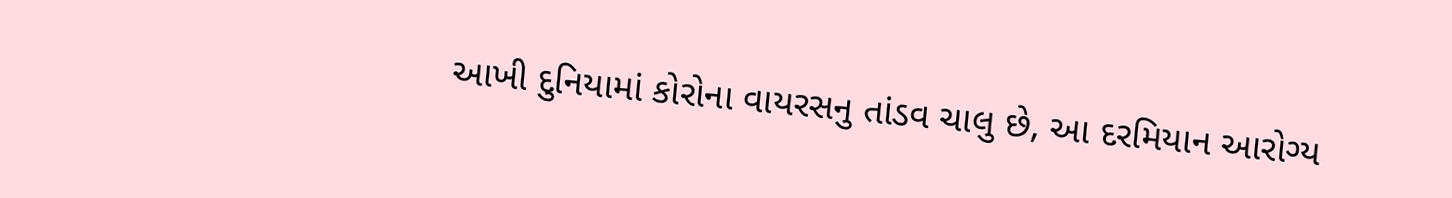આખી દુનિયામાં કોરોના વાયરસનુ તાંડવ ચાલુ છે, આ દરમિયાન આરોગ્ય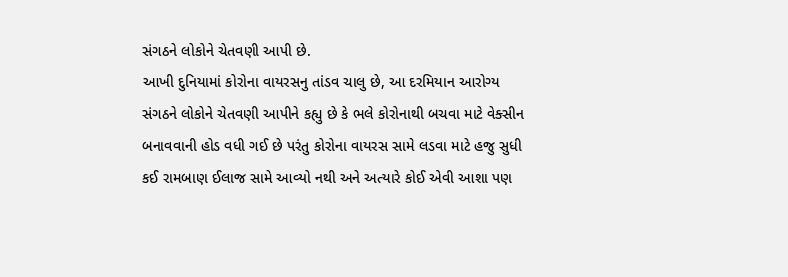સંગઠને લોકોને ચેતવણી આપી છે.
આખી દુનિયામાં કોરોના વાયરસનુ તાંડવ ચાલુ છે, આ દરમિયાન આરોગ્ય સંગઠને લોકોને ચેતવણી આપીને કહ્યુ છે કે ભલે કોરોનાથી બચવા માટે વેક્સીન બનાવવાની હોડ વધી ગઈ છે પરંતુ કોરોના વાયરસ સામે લડવા માટે હજુ સુધી કઈ રામબાણ ઈલાજ સામે આવ્યો નથી અને અત્યારે કોઈ એવી આશા પણ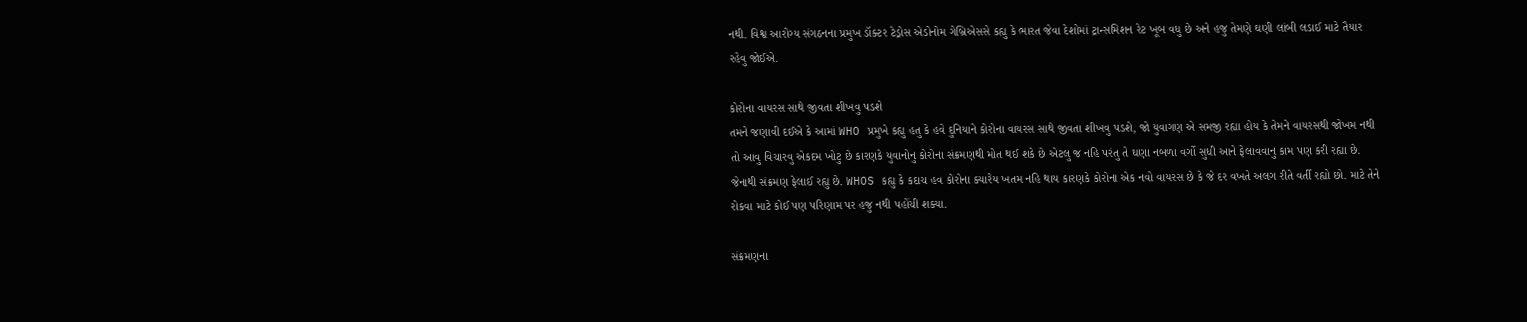નથી. વિશ્વ આરોગ્ય સંગઠનના પ્રમુખ ડૉક્ટર ટેડ્રોસ એડોનોમ ગેબ્રિએસસે કહ્યુ કે ભારત જેવા દેશોમાં ટ્રાન્સમિશન રેટ ખૂબ વધુ છે અને હજુ તેમણે ઘણી લાંબી લડાઈ માટે તૈયાર રહેવુ જોઈએ.

કોરોના વાયરસ સાથે જીવતા શીખવુ પડશે
તમને જણાવી દઈએ કે આમાં WHO પ્રમુખે કહ્યુ હતુ કે હવે દુનિયાને કોરોના વાયરસ સાથે જીવતા શીખવુ પડશે, જો યુવાગણ એ સમજી રહ્યા હોય કે તેમને વાયરસથી જોખમ નથી તો આવુ વિચારવુ એકદમ ખોટુ છે કારણકે યુવાનોનુ કોરોના સંક્રમણથી મોત થઈ શકે છે એટલુ જ નહિ પરંતુ તે ઘણા નબળા વર્ગો સુધી આને ફેલાવવાનુ કામ પણ કરી રહ્યા છે. જેનાથી સંક્રમણ ફેલાઈ રહ્યુ છે. WHOS કહ્યુ કે કદાચ હવ કોરોના ક્યારેય ખતમ નહિ થાય કારણકે કોરોના એક નવો વાયરસ છે કે જે દર વખતે અલગ રીતે વર્તી રહ્યો છો. માટે તેને રોકવા માટે કોઈ પણ પરિણામ પર હજુ નથી પહોંચી શક્યા.

સંક્રમણના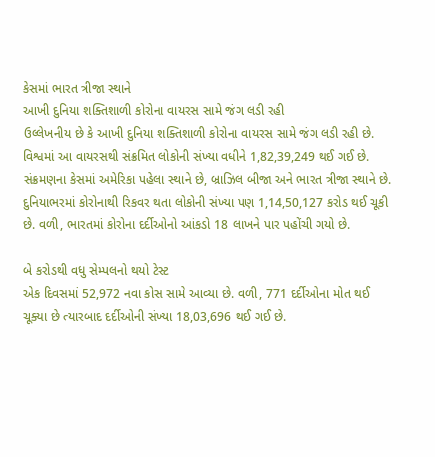કેસમાં ભારત ત્રીજા સ્થાને
આખી દુનિયા શક્તિશાળી કોરોના વાયરસ સામે જંગ લડી રહી
ઉલ્લેખનીય છે કે આખી દુનિયા શક્તિશાળી કોરોના વાયરસ સામે જંગ લડી રહી છે. વિશ્વમાં આ વાયરસથી સંક્રમિત લોકોની સંખ્યા વધીને 1,82,39,249 થઈ ગઈ છે. સંક્રમણના કેસમાં અમેરિકા પહેલા સ્થાને છે, બ્રાઝિલ બીજા અને ભારત ત્રીજા સ્થાને છે. દુનિયાભરમાં કોરોનાથી રિકવર થતા લોકોની સંખ્યા પણ 1,14,50,127 કરોડ થઈ ચૂકી છે. વળી, ભારતમાં કોરોના દર્દીઓનો આંકડો 18 લાખને પાર પહોંચી ગયો છે.

બે કરોડથી વધુ સેમ્પલનો થયો ટેસ્ટ
એક દિવસમાં 52,972 નવા કોસ સામે આવ્યા છે. વળી, 771 દર્દીઓના મોત થઈ ચૂક્યા છે ત્યારબાદ દર્દીઓની સંખ્યા 18,03,696 થઈ ગઈ છે.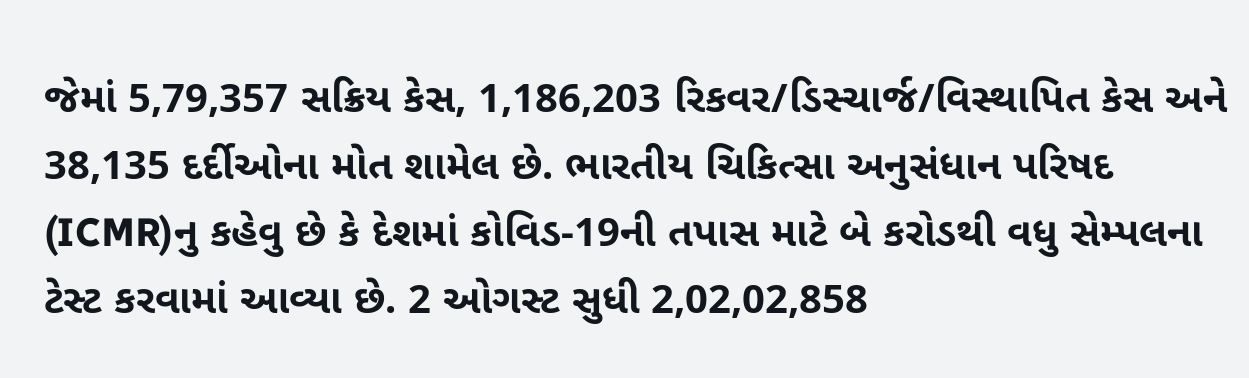જેમાં 5,79,357 સક્રિય કેસ, 1,186,203 રિકવર/ડિસ્ચાર્જ/વિસ્થાપિત કેસ અને 38,135 દર્દીઓના મોત શામેલ છે. ભારતીય ચિકિત્સા અનુસંધાન પરિષદ (ICMR)નુ કહેવુ છે કે દેશમાં કોવિડ-19ની તપાસ માટે બે કરોડથી વધુ સેમ્પલના ટેસ્ટ કરવામાં આવ્યા છે. 2 ઓગસ્ટ સુધી 2,02,02,858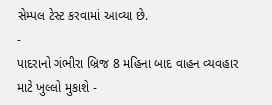સેમ્પલ ટેસ્ટ કરવામાં આવ્યા છે.
-
પાદરાનો ગંભીરા બ્રિજ 8 મહિના બાદ વાહન વ્યવહાર માટે ખુલ્લો મુકાશે -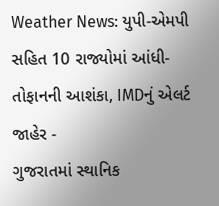Weather News: યુપી-એમપી સહિત 10 રાજ્યોમાં આંધી-તોફાનની આશંકા, IMDનું એલર્ટ જાહેર -
ગુજરાતમાં સ્થાનિક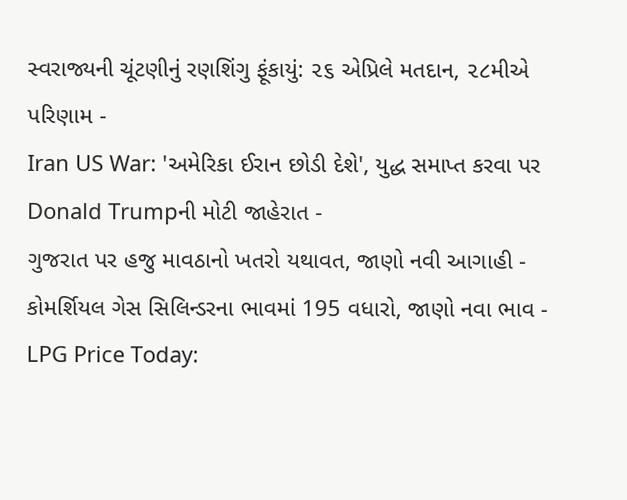સ્વરાજ્યની ચૂંટણીનું રણશિંગુ ફૂંકાયું: ૨૬ એપ્રિલે મતદાન, ૨૮મીએ પરિણામ -
Iran US War: 'અમેરિકા ઈરાન છોડી દેશે', યુદ્ધ સમાપ્ત કરવા પર Donald Trumpની મોટી જાહેરાત -
ગુજરાત પર હજુ માવઠાનો ખતરો યથાવત, જાણો નવી આગાહી -
કોમર્શિયલ ગેસ સિલિન્ડરના ભાવમાં 195 વધારો, જાણો નવા ભાવ -
LPG Price Today: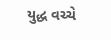યુદ્ધ વચ્ચે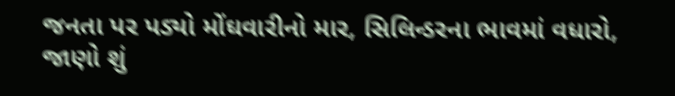જનતા પર પડ્યો મોંઘવારીનો માર, સિલિન્ડરના ભાવમાં વધારો, જાણો શું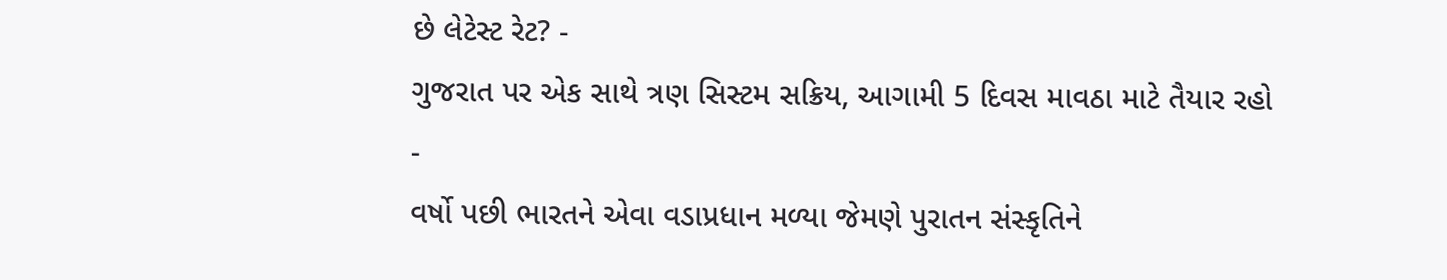છે લેટેસ્ટ રેટ? -
ગુજરાત પર એક સાથે ત્રણ સિસ્ટમ સક્રિય, આગામી 5 દિવસ માવઠા માટે તૈયાર રહો -
વર્ષો પછી ભારતને એવા વડાપ્રધાન મળ્યા જેમણે પુરાતન સંસ્કૃતિને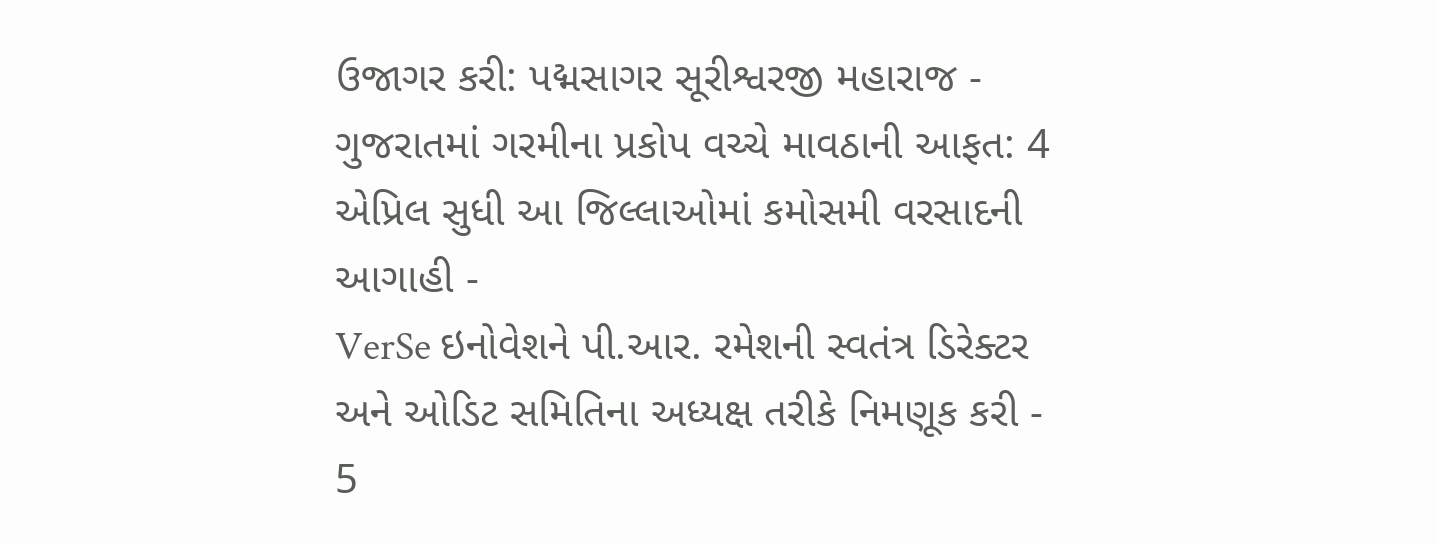ઉજાગર કરી: પદ્મસાગર સૂરીશ્વરજી મહારાજ -
ગુજરાતમાં ગરમીના પ્રકોપ વચ્ચે માવઠાની આફત: 4 એપ્રિલ સુધી આ જિલ્લાઓમાં કમોસમી વરસાદની આગાહી -
VerSe ઇનોવેશને પી.આર. રમેશની સ્વતંત્ર ડિરેક્ટર અને ઓડિટ સમિતિના અધ્યક્ષ તરીકે નિમણૂક કરી -
5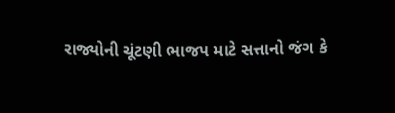રાજ્યોની ચૂંટણી ભાજપ માટે સત્તાનો જંગ કે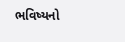ભવિષ્યનો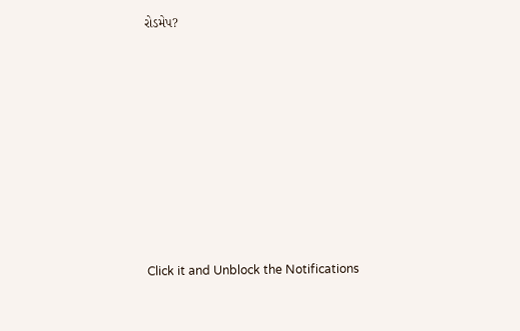રોડમેપ?









Click it and Unblock the Notifications